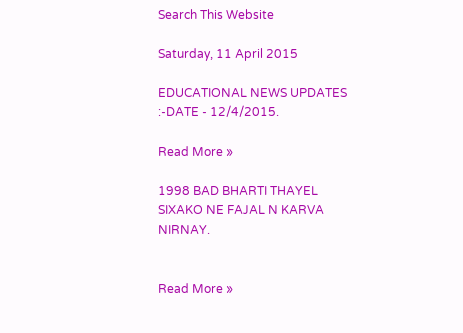Search This Website

Saturday, 11 April 2015

EDUCATIONAL NEWS UPDATES :-DATE - 12/4/2015.

Read More »

1998 BAD BHARTI THAYEL SIXAKO NE FAJAL N KARVA NIRNAY.


Read More »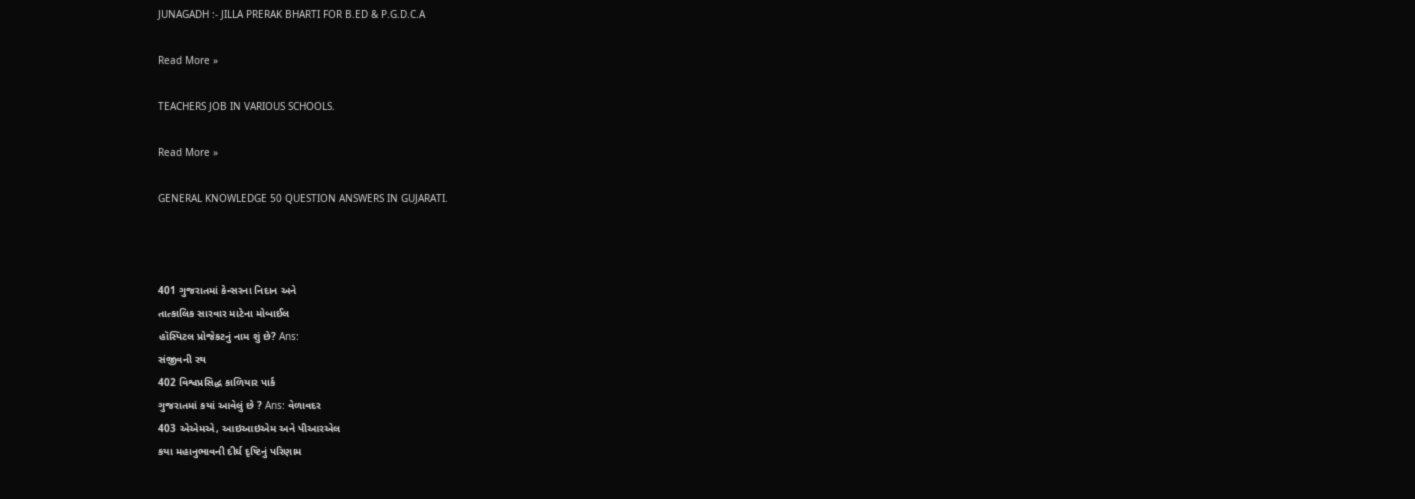JUNAGADH :- JILLA PRERAK BHARTI FOR B.ED & P.G.D.C.A

Read More »

TEACHERS JOB IN VARIOUS SCHOOLS.

Read More »

GENERAL KNOWLEDGE 50 QUESTION ANSWERS IN GUJARATI.



401 ગુજરાતમાં કેન્સરના નિદાન અને
તાત્કાલિક સારવાર માટેના મોબાઈલ
હૉસ્પિટલ પ્રોજેકટનું નામ શું છે? Ans:
સંજીવની રથ
402 વિશ્વપ્રસિદ્ધ કાળિયાર પાર્ક
ગુજરાતમાં કયાં આવેલું છે ? Ans: વેળાવદર
403 એએમએ, આઇઆઇએમ અને પીઆરએલ
કયા મહાનુભાવની દીર્ઘ દૃષ્ટિનું પરિણામ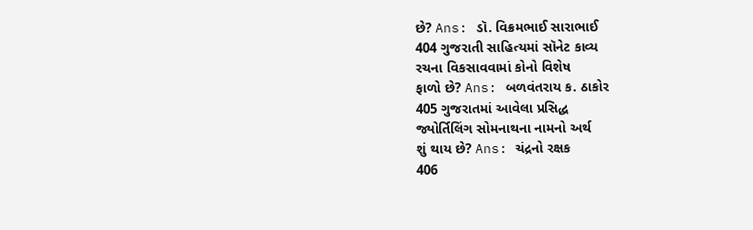છે? Ans: ડૉ. વિક્રમભાઈ સારાભાઈ
404 ગુજરાતી સાહિત્યમાં સૉનેટ કાવ્ય
રચના વિકસાવવામાં કોનો વિશેષ
ફાળો છે? Ans: બળવંતરાય ક. ઠાકોર
405 ગુજરાતમાં આવેલા પ્રસિદ્ધ
જ્યોર્તિલિંગ સોમનાથના નામનો અર્થ
શું થાય છે? Ans: ચંદ્રનો રક્ષક
406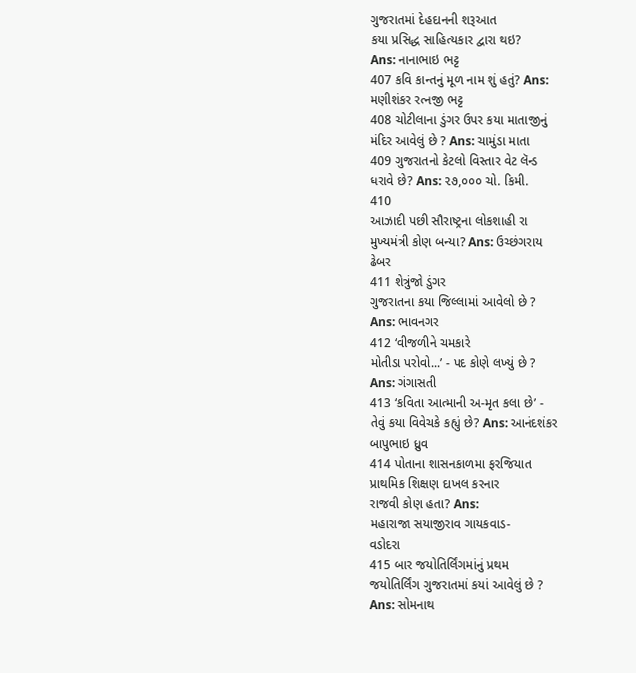ગુજરાતમાં દેહદાનની શરૂઆત
કયા પ્રસિદ્ધ સાહિત્યકાર દ્વારા થઇ?
Ans: નાનાભાઇ ભટ્ટ
407 કવિ કાન્તનું મૂળ નામ શું હતું? Ans:
મણીશંકર રત્નજી ભટ્ટ
408 ચોટીલાના ડુંગર ઉપર કયા માતાજીનું
મંદિર આવેલું છે ? Ans: ચામુંડા માતા
409 ગુજરાતનો કેટલો વિસ્તાર વેટ લૅન્ડ
ધરાવે છે? Ans: ૨૭,૦૦૦ ચો. કિમી.
410
આઝાદી પછી સૌરાષ્ટ્રના લોકશાહી રા
મુખ્યમંત્રી કોણ બન્યા? Ans: ઉચ્છંગરાય
ઢેબર
411 શેત્રુંજો ડુંગર
ગુજરાતના કયા જિલ્લામાં આવેલો છે ?
Ans: ભાવનગર
412 ‘વીજળીને ચમકારે
મોતીડા પરોવો...’ - પદ કોણે લખ્યું છે ?
Ans: ગંગાસતી
413 ‘કવિતા આત્માની અ-મૃત કલા છે’ -
તેવું કયા વિવેચકે કહ્યું છે? Ans: આનંદશંકર
બાપુભાઇ ધ્રુવ
414 પોતાના શાસનકાળમા ફરજિયાત
પ્રાથમિક શિક્ષણ દાખલ કરનાર
રાજવી કોણ હતા? Ans:
મહારાજા સયાજીરાવ ગાયકવાડ-
વડોદરા
415 બાર જયોતિર્લિંગમાંનું પ્રથમ
જયોતિર્લિંગ ગુજરાતમાં કયાં આવેલું છે ?
Ans: સોમનાથ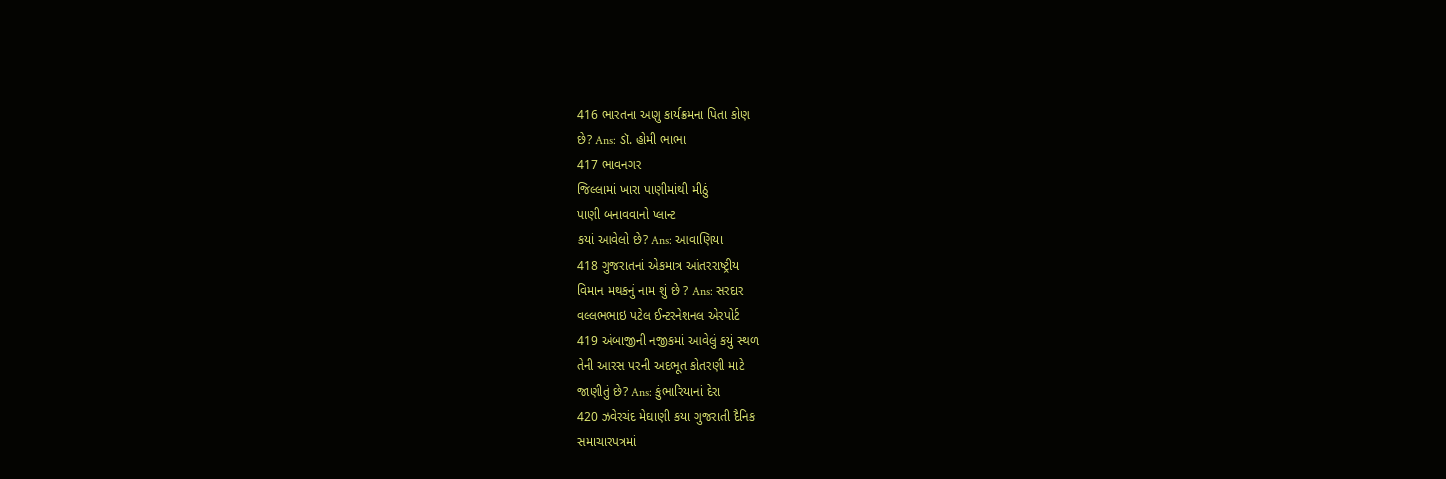416 ભારતના અણુ કાર્યક્રમના પિતા કોણ
છે? Ans: ડૉ. હોમી ભાભા
417 ભાવનગર
જિલ્લામાં ખારા પાણીમાંથી મીઠું
પાણી બનાવવાનો પ્લાન્ટ
કયાં આવેલો છે? Ans: આવાણિયા
418 ગુજરાતનાં એકમાત્ર આંતરરાષ્ટ્રીય
વિમાન મથકનું નામ શું છે ? Ans: સરદાર
વલ્લભભાઇ પટેલ ઈન્ટરનેશનલ એરપોર્ટ
419 અંબાજીની નજીકમાં આવેલું કયું સ્થળ
તેની આરસ પરની અદભૂત કોતરણી માટે
જાણીતું છે? Ans: કુંભારિયાનાં દેરા
420 ઝવેરચંદ મેઘાણી કયા ગુજરાતી દૈનિક
સમાચારપત્રમાં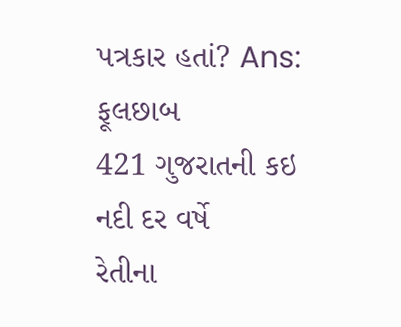પત્રકાર હતાં? Ans:
ફૂલછાબ
421 ગુજરાતની કઇ નદી દર વર્ષે
રેતીના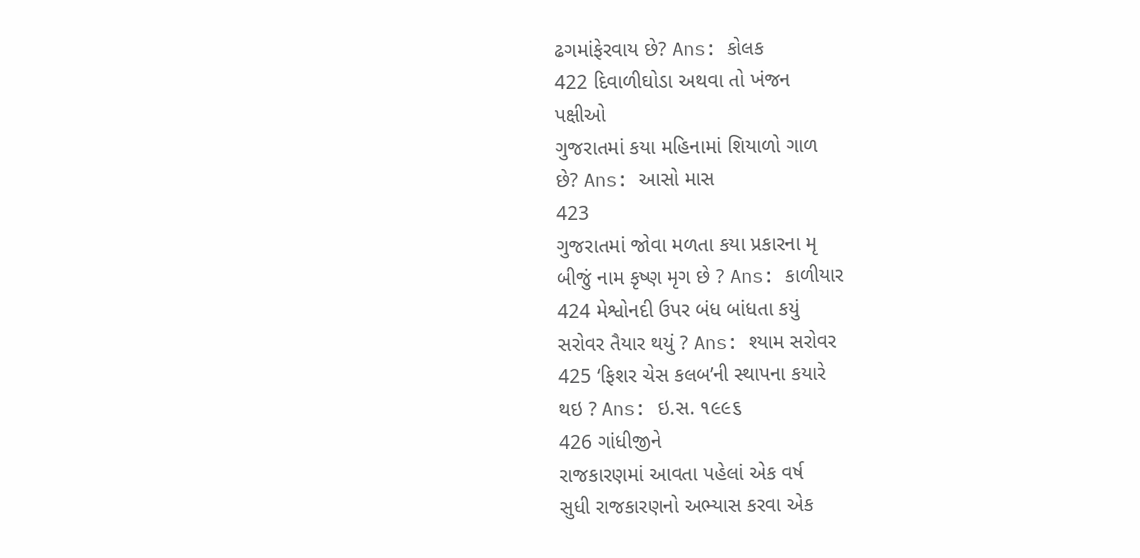ઢગમાંફેરવાય છે? Ans: કોલક
422 દિવાળીઘોડા અથવા તો ખંજન
પક્ષીઓ
ગુજરાતમાં કયા મહિનામાં શિયાળો ગાળ
છે? Ans: આસો માસ
423
ગુજરાતમાં જોવા મળતા કયા પ્રકારના મૃ
બીજું નામ કૃષ્ણ મૃગ છે ? Ans: કાળીયાર
424 મેશ્વોનદી ઉપર બંધ બાંધતા કયું
સરોવર તૈયાર થયું ? Ans: શ્યામ સરોવર
425 ‘ફિશર ચેસ કલબ’ની સ્થાપના કયારે
થઇ ? Ans: ઇ.સ. ૧૯૯૬
426 ગાંધીજીને
રાજકારણમાં આવતા પહેલાં એક વર્ષ
સુધી રાજકારણનો અભ્યાસ કરવા એક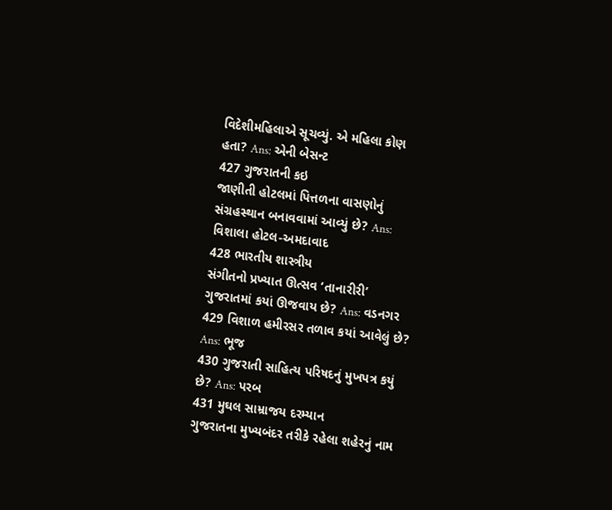વિદેશીમહિલાએ સૂચવ્યું. એ મહિલા કોણ
હતા? Ans: એની બેસન્ટ
427 ગુજરાતની કઇ
જાણીતી હોટલમાં પિત્તળના વાસણોનું
સંગ્રહસ્થાન બનાવવામાં આવ્યું છે? Ans:
વિશાલા હોટલ-અમદાવાદ
428 ભારતીય શાસ્ત્રીય
સંગીતનો પ્રખ્યાત ઊત્સવ ‘તાનારીરી’
ગુજરાતમાં કયાં ઊજવાય છે? Ans: વડનગર
429 વિશાળ હમીરસર તળાવ કયાં આવેલું છે?
Ans: ભૂજ
430 ગુજરાતી સાહિત્ય પરિષદનું મુખપત્ર કયું
છે? Ans: પરબ
431 મુઘલ સામ્રાજય દરમ્યાન
ગુજરાતના મુખ્યબંદર તરીકે રહેલા શહેરનું નામ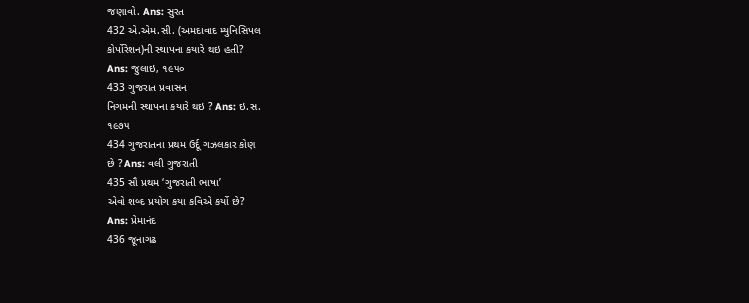જણાવો. Ans: સુરત
432 એ.એમ.સી. (અમદાવાદ મ્યુનિસિપલ
કોર્પોરેશન)ની સ્થાપના કયારે થઇ હતી?
Ans: જુલાઇ, ૧૯૫૦
433 ગુજરાત પ્રવાસન
નિગમની સ્થાપના કયારે થઇ ? Ans: ઇ.સ.
૧૯૭૫
434 ગુજરાતના પ્રથમ ઉર્દૂ ગઝલકાર કોણ
છે ? Ans: વલી ગુજરાતી
435 સૌ પ્રથમ ‘ગુજરાતી ભાષા’
એવો શબ્દ પ્રયોગ કયા કવિએ કર્યો છે?
Ans: પ્રેમાનંદ
436 જૂનાગઢ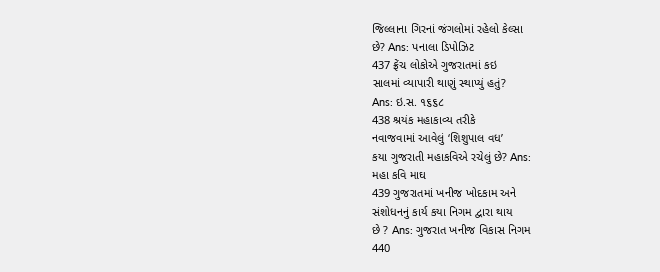જિલ્લાના ગિરનાં જંગલોમાં રહેલો કેલ્સા
છે? Ans: પનાલા ડિપોઝિટ
437 ફ્રેંચ લોકોએ ગુજરાતમાં કઇ
સાલમાં વ્યાપારી થાણું સ્થાપ્યું હતું?
Ans: ઇ.સ. ૧૬૬૮
438 શ્રયંક મહાકાવ્ય તરીકે
નવાજવામાં આવેલું ‘શિશુપાલ વધ’
કયા ગુજરાતી મહાકવિએ રચેલું છે? Ans:
મહા કવિ માઘ
439 ગુજરાતમાં ખનીજ ખોદકામ અને
સંશોધનનું કાર્ય કયા નિગમ દ્વારા થાય
છે ? Ans: ગુજરાત ખનીજ વિકાસ નિગમ
440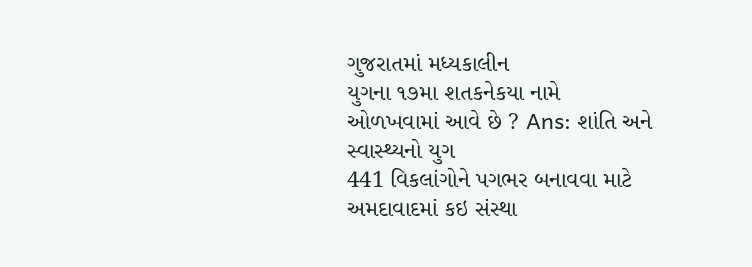ગુજરાતમાં મધ્યકાલીન
યુગના ૧૭મા શતકનેકયા નામે
ઓળખવામાં આવે છે ? Ans: શાંતિ અને
સ્વાસ્થ્યનો યુગ
441 વિકલાંગોને પગભર બનાવવા માટે
અમદાવાદમાં કઇ સંસ્થા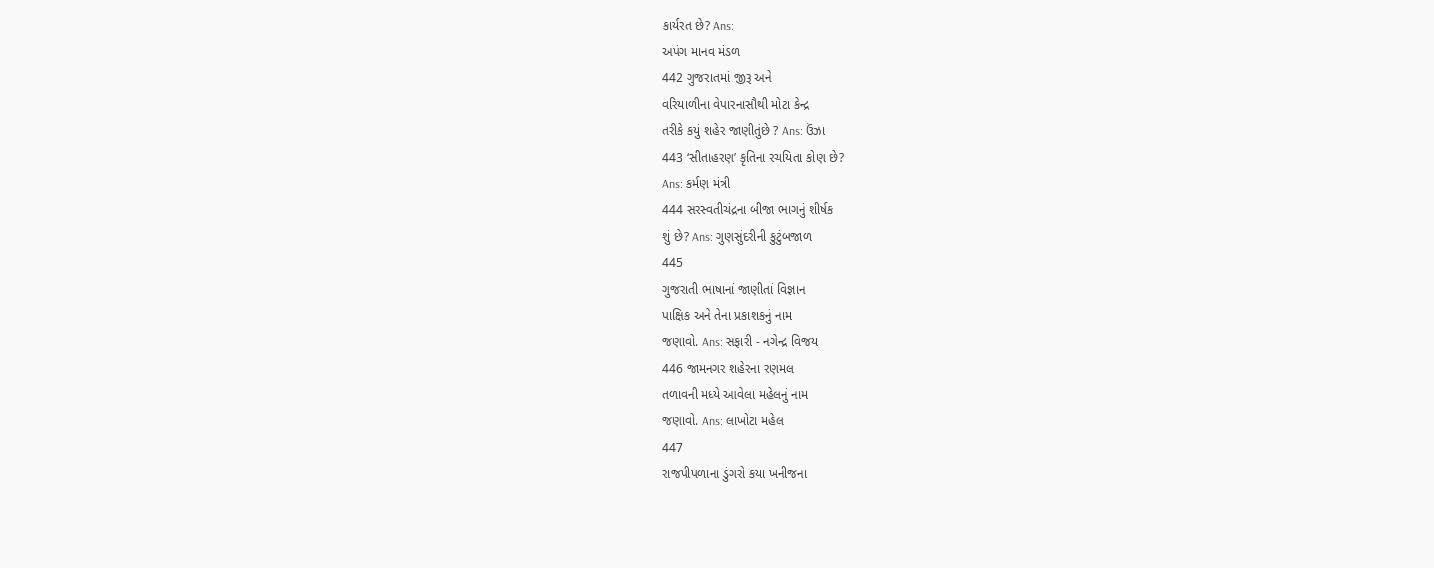કાર્યરત છે? Ans:
અપંગ માનવ મંડળ
442 ગુજરાતમાં જીરૂ અને
વરિયાળીના વેપારનાસૌથી મોટા કેન્દ્ર
તરીકે કયું શહેર જાણીતુંછે ? Ans: ઉંઝા
443 ‘સીતાહરણ’ કૃતિના રચયિતા કોણ છે?
Ans: કર્મણ મંત્રી
444 સરસ્વતીચંદ્રના બીજા ભાગનું શીર્ષક
શું છે? Ans: ગુણસુંદરીની કુટુંબજાળ
445
ગુજરાતી ભાષાનાં જાણીતાં વિજ્ઞાન
પાક્ષિક અને તેના પ્રકાશકનું નામ
જણાવો. Ans: સફારી - નગેન્દ્ર વિજય
446 જામનગર શહેરના રણમલ
તળાવની મધ્યે આવેલા મહેલનું નામ
જણાવો. Ans: લાખોટા મહેલ
447
રાજપીપળાના ડુંગરો કયા ખનીજના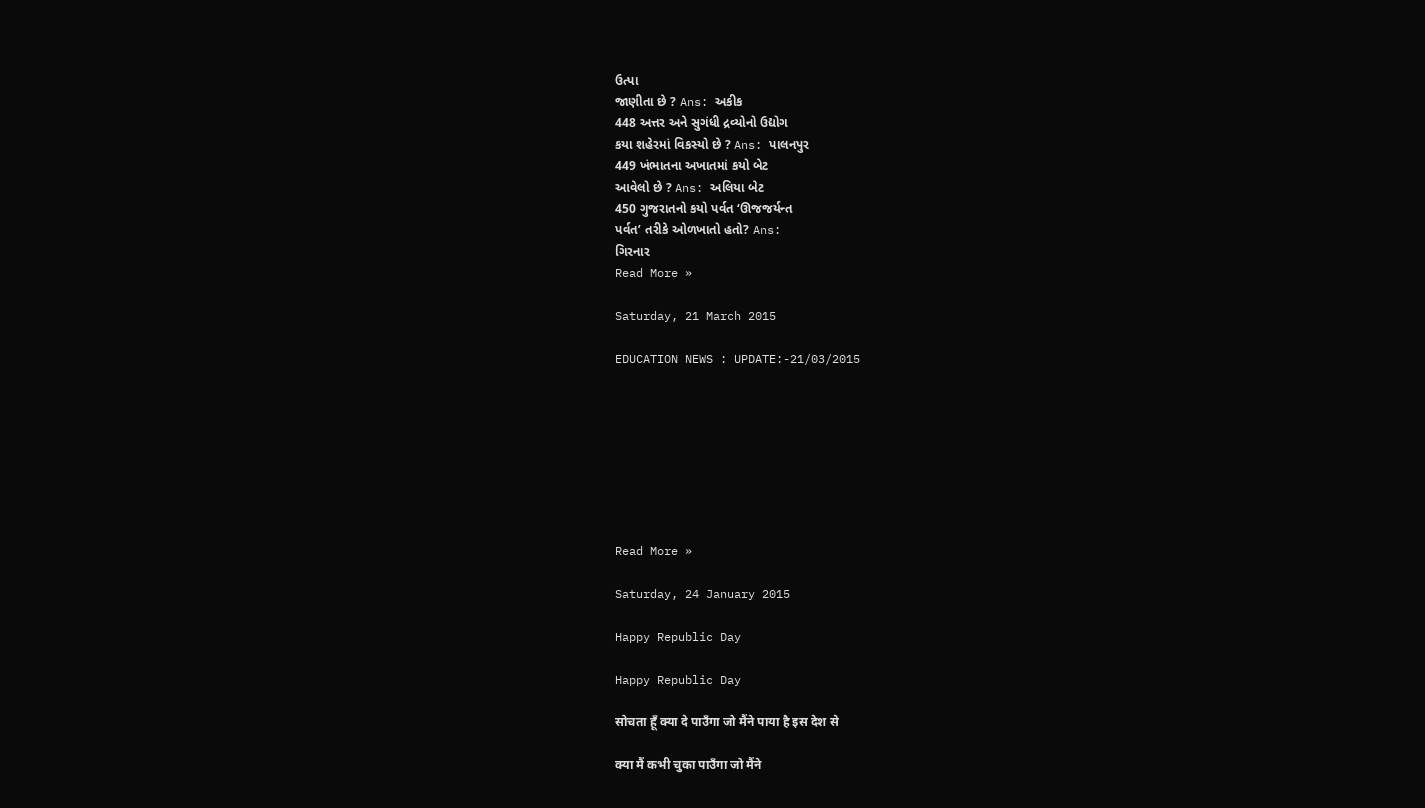ઉત્પા
જાણીતા છે ? Ans: અકીક
448 અત્તર અને સુગંધી દ્રવ્યોનો ઉદ્યોગ
કયા શહેરમાં વિકસ્યો છે ? Ans: પાલનપુર
449 ખંભાતના અખાતમાં કયો બેટ
આવેલો છે ? Ans: અલિયા બેટ
450 ગુજરાતનો કયો પર્વત ‘ઊજજર્યન્ત
પર્વત’ તરીકે ઓળખાતો હતો? Ans:
ગિરનાર
Read More »

Saturday, 21 March 2015

EDUCATION NEWS : UPDATE:-21/03/2015








Read More »

Saturday, 24 January 2015

Happy Republic Day

Happy Republic Day

सोचता हूँ क्या दे पाउँगा जो मैंने पाया है इस देश से

क्या मैं कभी चुका पाउँगा जो मैंने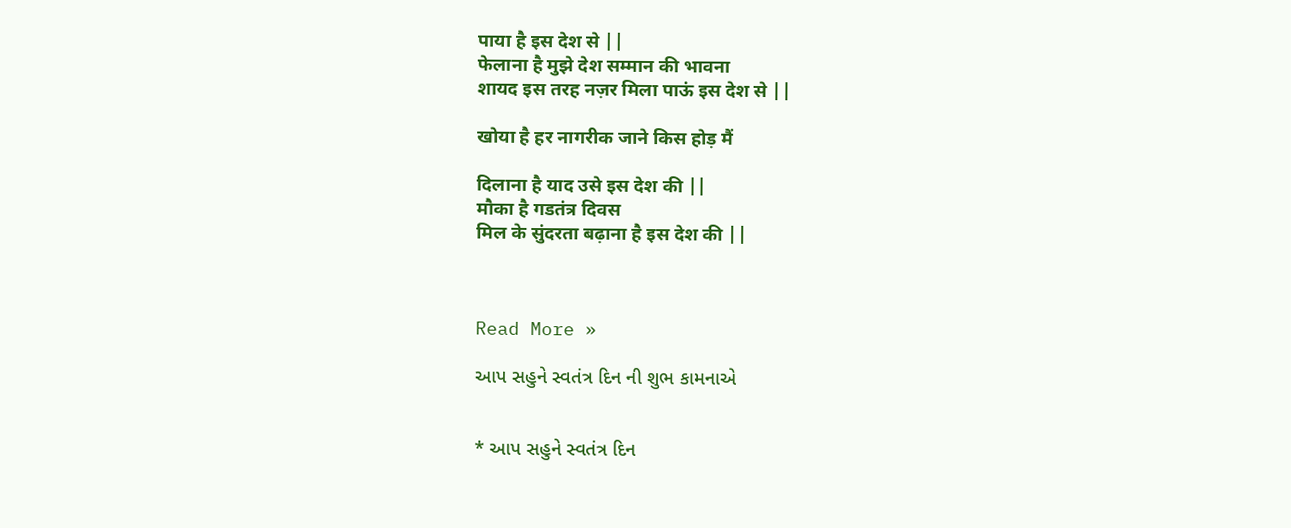पाया है इस देश से ||
फेलाना है मुझे देश सम्मान की भावना
शायद इस तरह नज़र मिला पाऊं इस देश से ||

खोया है हर नागरीक जाने किस होड़ मैं

दिलाना है याद उसे इस देश की ||
मौका है गडतंत्र दिवस
मिल के सुंदरता बढ़ाना है इस देश की ||



Read More »

આપ સહુને સ્વતંત્ર દિન ની શુભ કામનાએ


* આપ સહુને સ્વતંત્ર દિન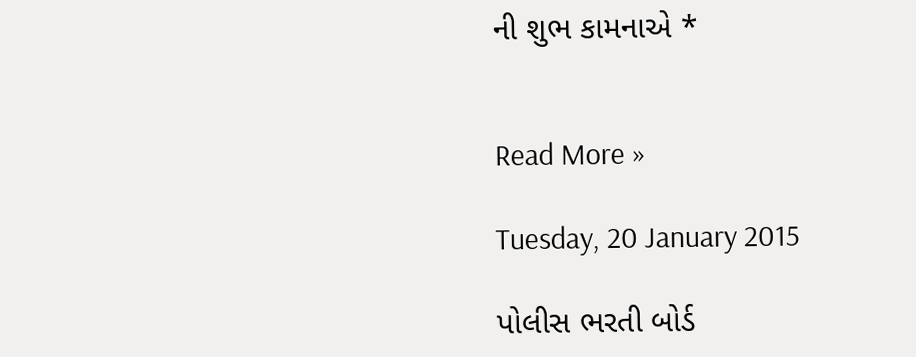ની શુભ કામનાએ *


Read More »

Tuesday, 20 January 2015

પોલીસ ભરતી બોર્ડ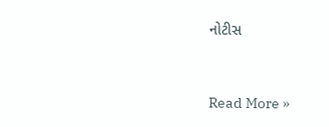નોટીસ


Read More »